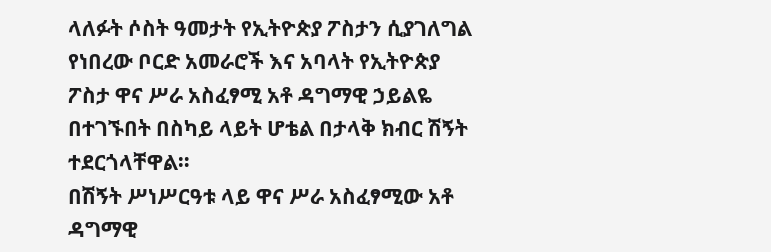ላለፉት ሶስት ዓመታት የኢትዮጵያ ፖስታን ሲያገለግል የነበረው ቦርድ አመራሮች እና አባላት የኢትዮጵያ ፖስታ ዋና ሥራ አስፈፃሚ አቶ ዳግማዊ ኃይልዬ በተገኙበት በስካይ ላይት ሆቴል በታላቅ ክብር ሽኝት ተደርጎላቸዋል።
በሽኝት ሥነሥርዓቱ ላይ ዋና ሥራ አስፈፃሚው አቶ ዳግማዊ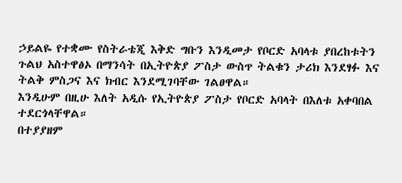ኃይልዬ የተቋሙ የስትራቴጂ እቅድ ግቡን እንዲመታ የቦርድ አባላቱ ያበረከቱትን ጉልህ አስተዋፅኦ በማንሳት በኢትዮጵያ ፖስታ ውስጥ ትልቁን ታሪክ እንደፃፉ እና ትልቅ ምስጋና እና ክብር እንደሚገባቸው ገልፀዋል።
እንዲሁም በዚሁ እለት አዲሱ የኢትዮጵያ ፖስታ የቦርድ አባላት በእለቱ አቀባበል ተደርጎላቸዋል።
በተያያዘም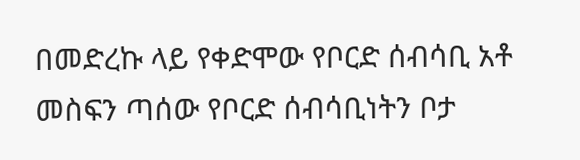በመድረኩ ላይ የቀድሞው የቦርድ ሰብሳቢ አቶ መስፍን ጣሰው የቦርድ ሰብሳቢነትን ቦታ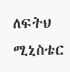ለፍትህ ሚኒስቴር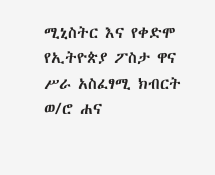ሚኒስትር እና የቀድሞ የኢትዮጵያ ፖስታ ዋና ሥራ አስፈፃሚ ክብርት ወ/ሮ ሐና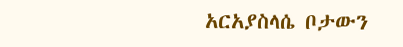አርአያስላሴ ቦታውን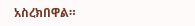አስረክበዋል።